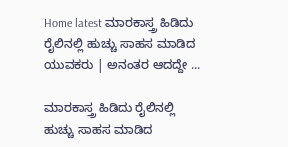Home latest ಮಾರಕಾಸ್ತ್ರ ಹಿಡಿದು ರೈಲಿನಲ್ಲಿ ಹುಚ್ಚು ಸಾಹಸ ಮಾಡಿದ ಯುವಕರು | ಅನಂತರ ಆದದ್ದೇ ...

ಮಾರಕಾಸ್ತ್ರ ಹಿಡಿದು ರೈಲಿನಲ್ಲಿ ಹುಚ್ಚು ಸಾಹಸ ಮಾಡಿದ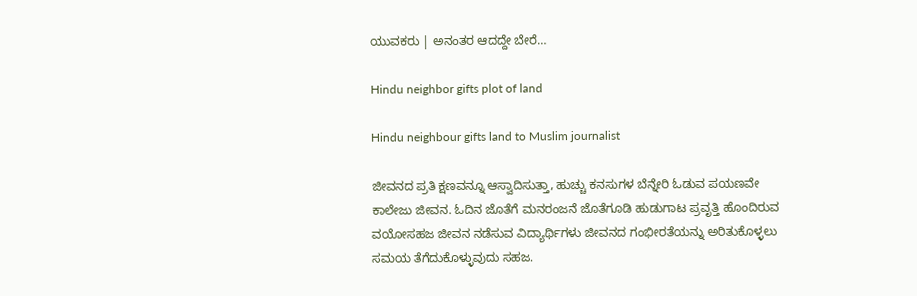ಯುವಕರು | ಅನಂತರ ಆದದ್ದೇ ಬೇರೆ…

Hindu neighbor gifts plot of land

Hindu neighbour gifts land to Muslim journalist

ಜೀವನದ ಪ್ರತಿ ಕ್ಷಣವನ್ನೂ ಆಸ್ವಾದಿಸುತ್ತಾ, ಹುಚ್ಚು ಕನಸುಗಳ ಬೆನ್ನೇರಿ ಓಡುವ ಪಯಣವೇ ಕಾಲೇಜು ಜೀವನ. ಓದಿನ ಜೊತೆಗೆ ಮನರಂಜನೆ ಜೊತೆಗೂಡಿ ಹುಡುಗಾಟ ಪ್ರವೃತ್ತಿ ಹೊಂದಿರುವ ವಯೋಸಹಜ ಜೀವನ ನಡೆಸುವ ವಿದ್ಯಾರ್ಥಿಗಳು ಜೀವನದ ಗಂಭೀರತೆಯನ್ನು ಅರಿತುಕೊಳ್ಳಲು ಸಮಯ ತೆಗೆದುಕೊಳ್ಳುವುದು ಸಹಜ.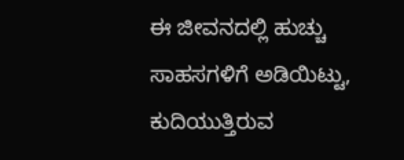ಈ ಜೀವನದಲ್ಲಿ ಹುಚ್ಚು ಸಾಹಸಗಳಿಗೆ ಅಡಿಯಿಟ್ಟು, ಕುದಿಯುತ್ತಿರುವ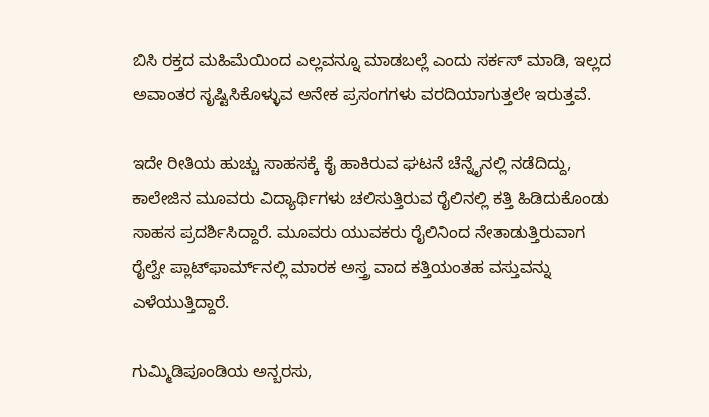ಬಿಸಿ ರಕ್ತದ ಮಹಿಮೆಯಿಂದ ಎಲ್ಲವನ್ನೂ ಮಾಡಬಲ್ಲೆ ಎಂದು ಸರ್ಕಸ್ ಮಾಡಿ, ಇಲ್ಲದ ಅವಾಂತರ ಸೃಷ್ಟಿಸಿಕೊಳ್ಳುವ ಅನೇಕ ಪ್ರಸಂಗಗಳು ವರದಿಯಾಗುತ್ತಲೇ ಇರುತ್ತವೆ.

ಇದೇ ರೀತಿಯ ಹುಚ್ಚು ಸಾಹಸಕ್ಕೆ ಕೈ ಹಾಕಿರುವ ಘಟನೆ ಚೆನ್ನೈನಲ್ಲಿ ನಡೆದಿದ್ದು, ಕಾಲೇಜಿನ ಮೂವರು ವಿದ್ಯಾರ್ಥಿಗಳು ಚಲಿಸುತ್ತಿರುವ ರೈಲಿನಲ್ಲಿ ಕತ್ತಿ ಹಿಡಿದುಕೊಂಡು ಸಾಹಸ ಪ್ರದರ್ಶಿಸಿದ್ದಾರೆ. ಮೂವರು ಯುವಕರು ರೈಲಿನಿಂದ ನೇತಾಡುತ್ತಿರುವಾಗ ರೈಲ್ವೇ ಪ್ಲಾಟ್‌ಫಾರ್ಮ್‌ನಲ್ಲಿ ಮಾರಕ ಅಸ್ತ್ರ ವಾದ ಕತ್ತಿಯಂತಹ ವಸ್ತುವನ್ನು ಎಳೆಯುತ್ತಿದ್ದಾರೆ.

ಗುಮ್ಮಿಡಿಪೂಂಡಿಯ ಅನ್ಬರಸು,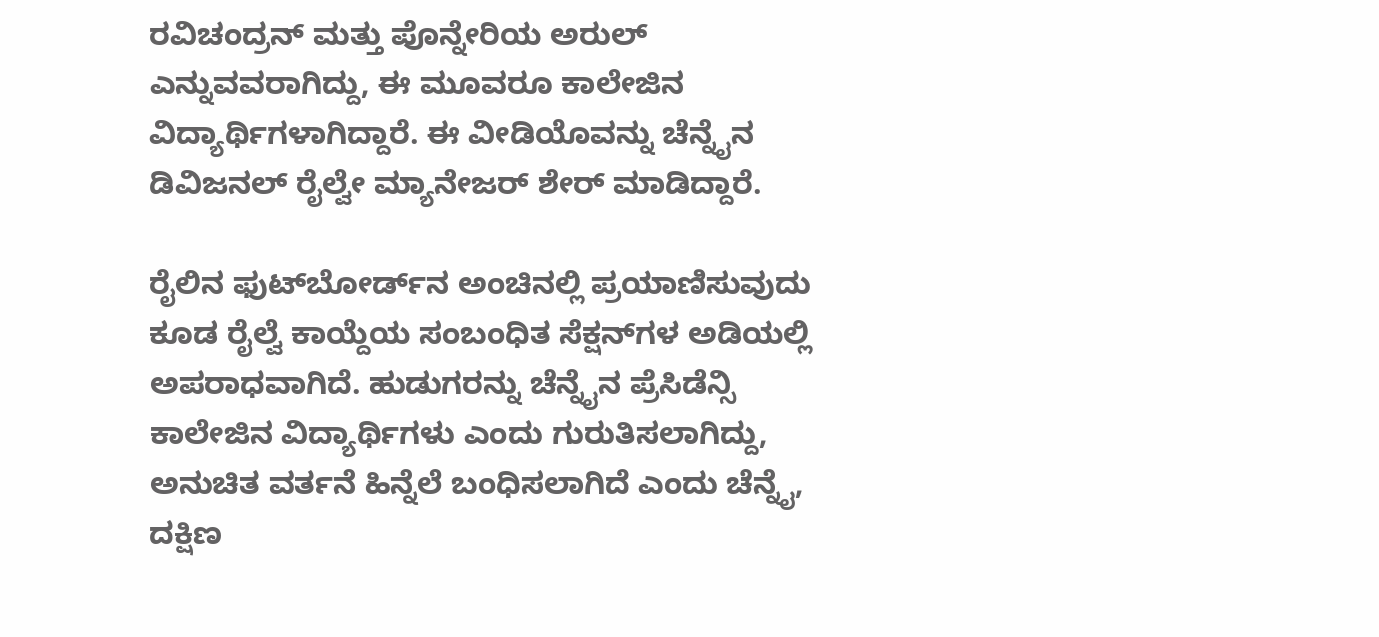ರವಿಚಂದ್ರನ್ ಮತ್ತು ಪೊನ್ನೇರಿಯ ಅರುಲ್ ಎನ್ನುವವರಾಗಿದ್ದು, ಈ ಮೂವರೂ ಕಾಲೇಜಿನ ವಿದ್ಯಾರ್ಥಿಗಳಾಗಿದ್ದಾರೆ. ಈ ವೀಡಿಯೊವನ್ನು ಚೆನ್ನೈನ ಡಿವಿಜನಲ್ ರೈಲ್ವೇ ಮ್ಯಾನೇಜರ್ ಶೇರ್ ಮಾಡಿದ್ದಾರೆ.

ರೈಲಿನ ಫುಟ್‌ಬೋರ್ಡ್‌ನ ಅಂಚಿನಲ್ಲಿ ಪ್ರಯಾಣಿಸುವುದು ಕೂಡ ರೈಲ್ವೆ ಕಾಯ್ದೆಯ ಸಂಬಂಧಿತ ಸೆಕ್ಷನ್‌ಗಳ ಅಡಿಯಲ್ಲಿ ಅಪರಾಧವಾಗಿದೆ. ಹುಡುಗರನ್ನು ಚೆನ್ನೈನ ಪ್ರೆಸಿಡೆನ್ಸಿ ಕಾಲೇಜಿನ ವಿದ್ಯಾರ್ಥಿಗಳು ಎಂದು ಗುರುತಿಸಲಾಗಿದ್ದು, ಅನುಚಿತ ವರ್ತನೆ ಹಿನ್ನೆಲೆ ಬಂಧಿಸಲಾಗಿದೆ ಎಂದು ಚೆನ್ನೈ, ದಕ್ಷಿಣ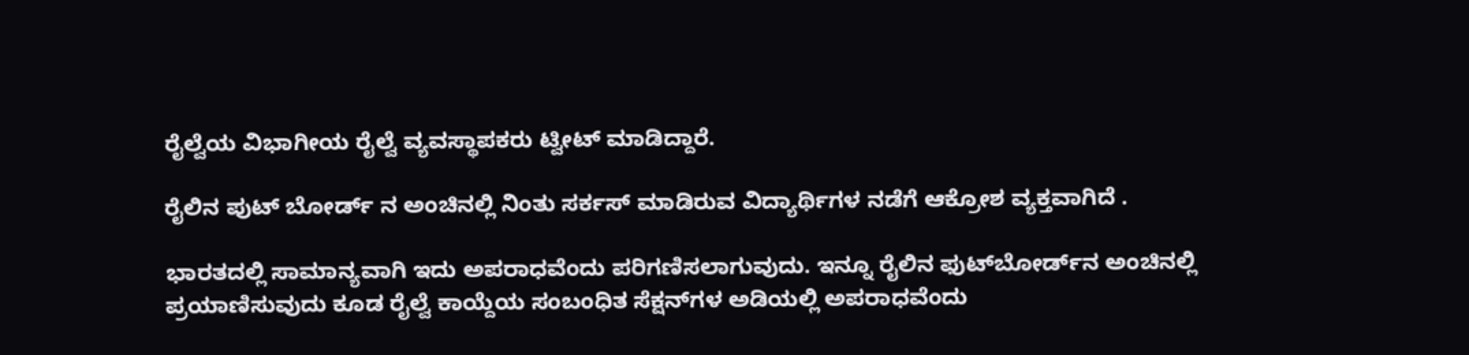ರೈಲ್ವೆಯ ವಿಭಾಗೀಯ ರೈಲ್ವೆ ವ್ಯವಸ್ಥಾಪಕರು ಟ್ವೀಟ್ ಮಾಡಿದ್ದಾರೆ.

ರೈಲಿನ ಪುಟ್ ಬೋರ್ಡ್ ನ ಅಂಚಿನಲ್ಲಿ ನಿಂತು ಸರ್ಕಸ್ ಮಾಡಿರುವ ವಿದ್ಯಾರ್ಥಿಗಳ ನಡೆಗೆ ಆಕ್ರೋಶ ವ್ಯಕ್ತವಾಗಿದೆ .

ಭಾರತದಲ್ಲಿ ಸಾಮಾನ್ಯವಾಗಿ ಇದು ಅಪರಾಧವೆಂದು ಪರಿಗಣಿಸಲಾಗುವುದು. ಇನ್ನೂ ರೈಲಿನ ಫುಟ್‌ಬೋರ್ಡ್‌ನ ಅಂಚಿನಲ್ಲಿ ಪ್ರಯಾಣಿಸುವುದು ಕೂಡ ರೈಲ್ವೆ ಕಾಯ್ದೆಯ ಸಂಬಂಧಿತ ಸೆಕ್ಷನ್‌ಗಳ ಅಡಿಯಲ್ಲಿ ಅಪರಾಧವೆಂದು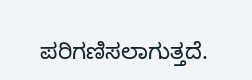ಪರಿಗಣಿಸಲಾಗುತ್ತದೆ.